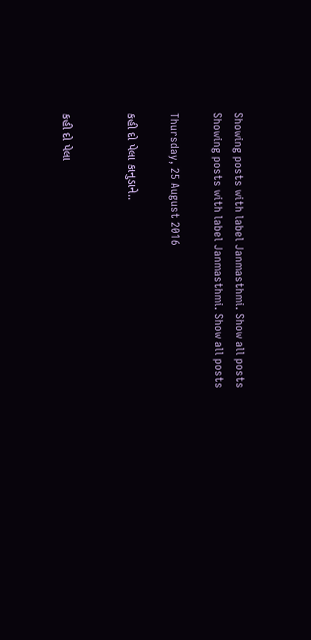Showing posts with label Janmasthmi. Show all posts
Showing posts with label Janmasthmi. Show all posts

Thursday, 25 August 2016

કહી દો પેલા કાનુડાને..


કહી દો પેલા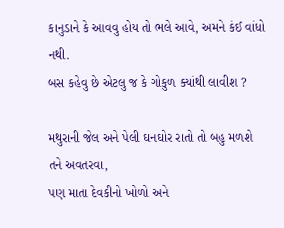કાનુડાને કે આવવુ હોય તો ભલે આવે, અમને કંઈ વાંધો નથી.
બસ કહેવુ છે એટલુ જ કે ગોકુળ ક્યાંથી લાવીશ ?

મથુરાની જેલ અને પેલી ઘનઘોર રાતો તો બહુ મળશે તને અવતરવા,
પણ માતા દેવકીનો ખોળો અને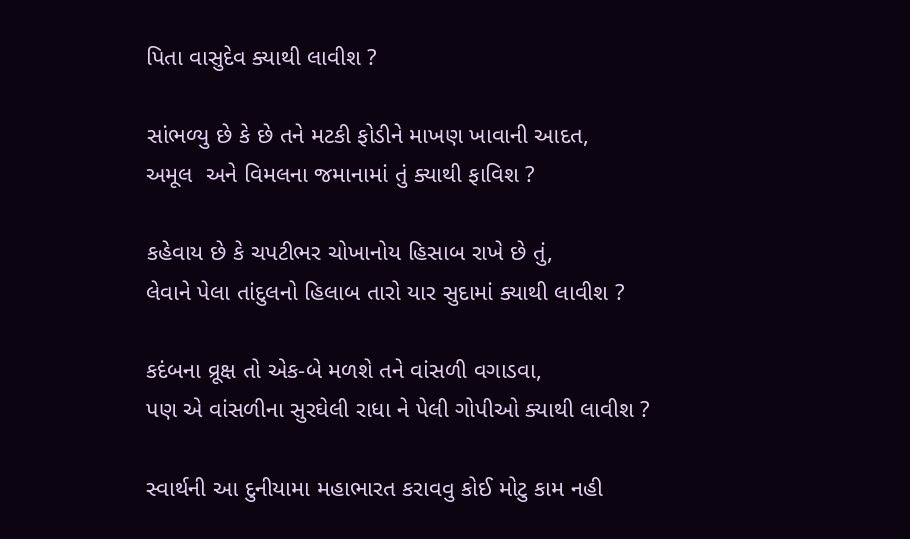પિતા વાસુદેવ ક્યાથી લાવીશ ?

સાંભળ્યુ છે કે છે તને મટકી ફોડીને માખણ ખાવાની આદત,
અમૂલ  અને વિમલના જમાનામાં તું ક્યાથી ફાવિશ ?

કહેવાય છે કે ચપટીભર ચોખાનોય હિસાબ રાખે છે તું,
લેવાને પેલા તાંદુલનો હિલાબ તારો યાર સુદામાં ક્યાથી લાવીશ ?

કદંબના વ્રૂક્ષ તો એક-બે મળશે તને વાંસળી વગાડવા,
પણ એ વાંસળીના સુરઘેલી રાધા ને પેલી ગોપીઓ ક્યાથી લાવીશ ?

સ્વાર્થની આ દુનીયામા મહાભારત કરાવવુ કોઈ મોટુ કામ નહી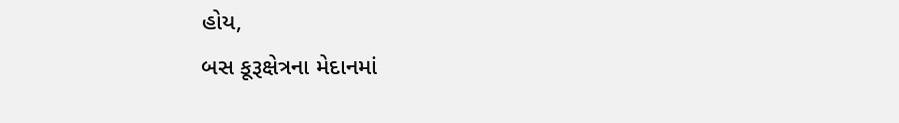હોય,
બસ કૂરૂક્ષેત્રના મેદાનમાં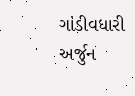ગાંડીવધારી અર્જુન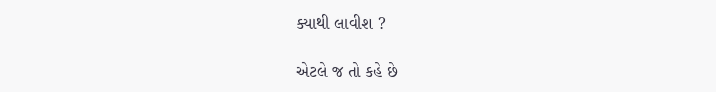ક્યાથી લાવીશ ?

એટલે જ તો કહે છે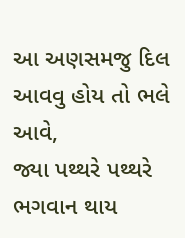આ અણસમજુ દિલ આવવુ હોય તો ભલે આવે,
જ્યા પથ્થરે પથ્થરે ભગવાન થાય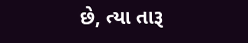છે, ત્યા તારૂ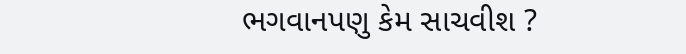ભગવાનપણુ કેમ સાચવીશ ?